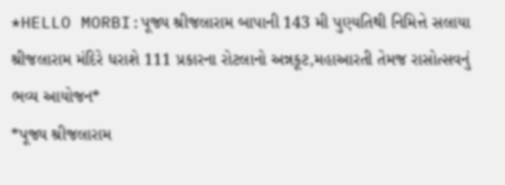*HELLO MORBI:પૂજ્ય શ્રીજલારામ બાપાની 143 મી પુણ્યતિથી નિમિત્તે સલાયા શ્રીજલારામ મંદિરે ધરાશે 111 પ્રકારના રોટલાનો અન્નકૂટ,મહાઆરતી તેમજ રાસોત્સવનું ભવ્ય આયોજન*
*પૂજ્ય શ્રીજલારામ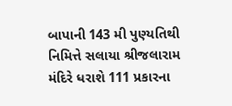બાપાની 143 મી પુણ્યતિથી નિમિત્તે સલાયા શ્રીજલારામ મંદિરે ધરાશે 111 પ્રકારના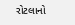રોટલાનો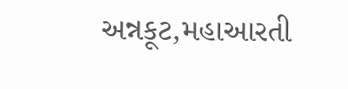અન્નકૂટ,મહાઆરતી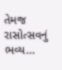તેમજ રાસોત્સવનું ભવ્ય...